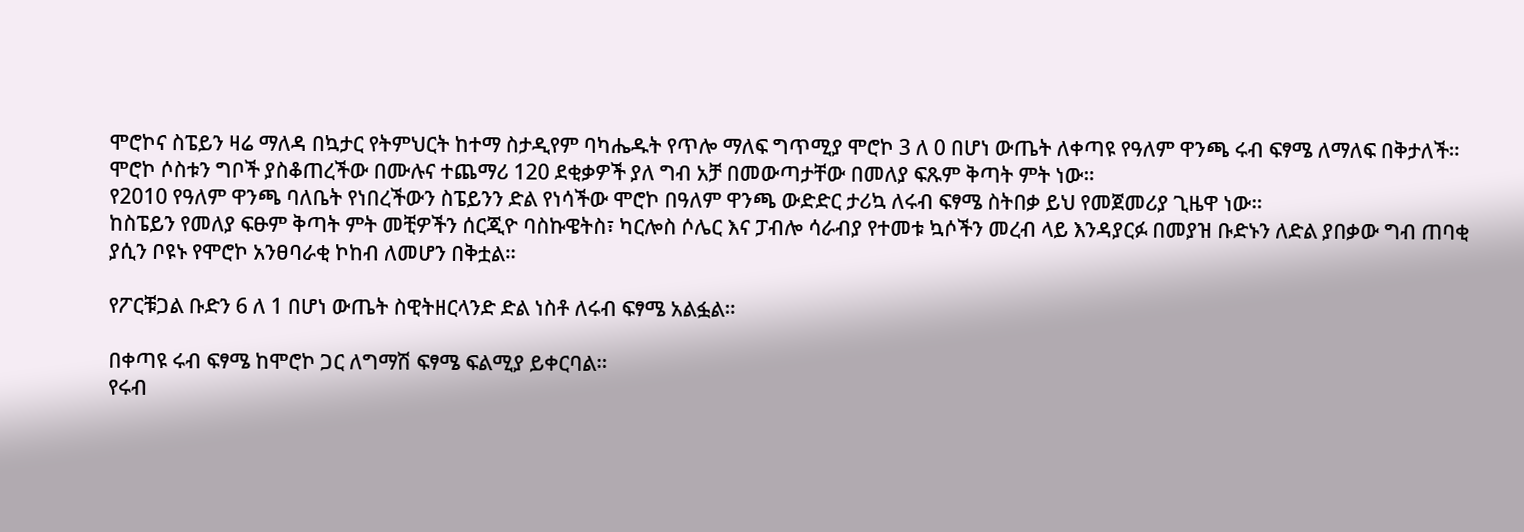ሞሮኮና ስፔይን ዛሬ ማለዳ በኳታር የትምህርት ከተማ ስታዲየም ባካሔዱት የጥሎ ማለፍ ግጥሚያ ሞሮኮ 3 ለ 0 በሆነ ውጤት ለቀጣዩ የዓለም ዋንጫ ሩብ ፍፃሜ ለማለፍ በቅታለች።
ሞሮኮ ሶስቱን ግቦች ያስቆጠረችው በሙሉና ተጨማሪ 120 ደቂቃዎች ያለ ግብ አቻ በመውጣታቸው በመለያ ፍጹም ቅጣት ምት ነው።
የ2010 የዓለም ዋንጫ ባለቤት የነበረችውን ስፔይንን ድል የነሳችው ሞሮኮ በዓለም ዋንጫ ውድድር ታሪኳ ለሩብ ፍፃሜ ስትበቃ ይህ የመጀመሪያ ጊዜዋ ነው።
ከስፔይን የመለያ ፍፁም ቅጣት ምት መቺዎችን ሰርጂዮ ባስኩዌትስ፣ ካርሎስ ሶሌር እና ፓብሎ ሳራብያ የተመቱ ኳሶችን መረብ ላይ እንዳያርፉ በመያዝ ቡድኑን ለድል ያበቃው ግብ ጠባቂ ያሲን ቦዩኑ የሞሮኮ አንፀባራቂ ኮከብ ለመሆን በቅቷል።

የፖርቹጋል ቡድን 6 ለ 1 በሆነ ውጤት ስዊትዘርላንድ ድል ነስቶ ለሩብ ፍፃሜ አልፏል።

በቀጣዩ ሩብ ፍፃሜ ከሞሮኮ ጋር ለግማሽ ፍፃሜ ፍልሚያ ይቀርባል።
የሩብ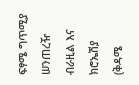ፍፃሜ ግጥሚያ ሠንጠረዥ
ብራዚል እና ክሮኤሽያ (ቅዳሜ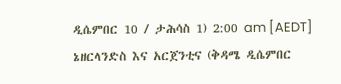ዲሴምበር 10 / ታሕሳስ 1) 2:00 am [AEDT]
ኔዘርላንድስ እና አርጀንቲና (ቅዳሜ ዲሴምበር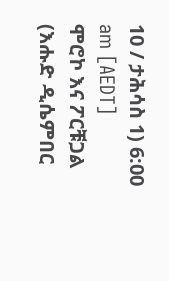10 / ታሕሳስ 1) 6:00 am [AEDT]
ሞሮኮ እና ፖርቹጋል (እሑድ ዲሴምበር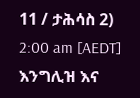11 / ታሕሳስ 2) 2:00 am [AEDT]
እንግሊዝ እና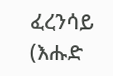ፈረንሳይ (እሑድ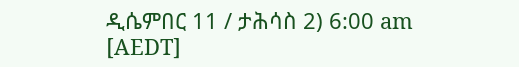ዲሴምበር 11 / ታሕሳስ 2) 6:00 am [AEDT]